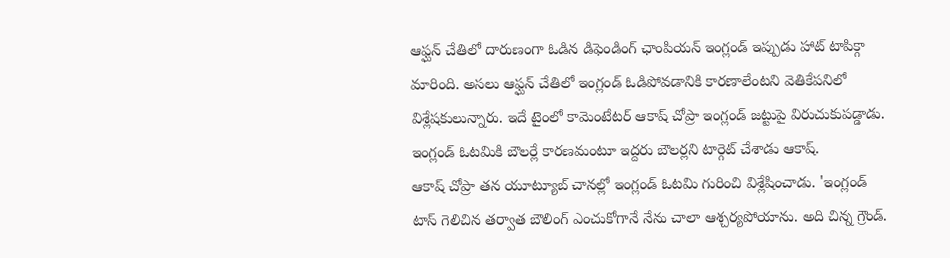ఆఫ్ఘన్ చేతిలో దారుణంగా ఓడిన డిఫెండింగ్ ఛాంపియన్ ఇంగ్లండ్ ఇప్పుడు హాట్ టాపిక్గా మారింది. అసలు ఆఫ్ఘన్ చేతిలో ఇంగ్లండ్ ఓడిపోవడానికి కారణాలేంటని వెతికేపనిలో విశ్లేషకులున్నారు. ఇదే టైంలో కామెంటేటర్ ఆకాష్ చోప్రా ఇంగ్లండ్ జట్టుపై విరుచుకుపడ్డాడు. ఇంగ్లండ్ ఓటమికి బౌలర్లే కారణమంటూ ఇద్దరు బౌలర్లని టార్గెట్ చేశాడు ఆకాష్.
ఆకాష్ చోప్రా తన యూట్యూబ్ చానల్లో ఇంగ్లండ్ ఓటమి గురించి విశ్లేషించాడు. 'ఇంగ్లండ్ టాస్ గెలిచిన తర్వాత బౌలింగ్ ఎంచుకోగానే నేను చాలా ఆశ్చర్యపోయాను. అది చిన్న గ్రౌండ్.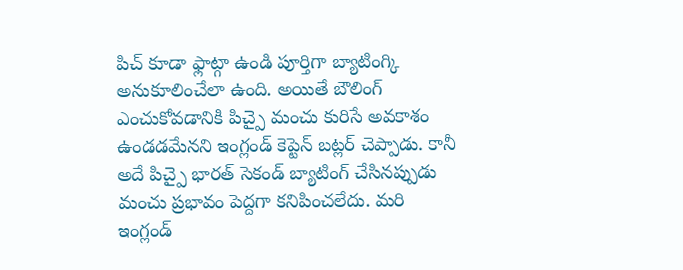పిచ్ కూడా ఫ్లాట్గా ఉండి పూర్తిగా బ్యాటింగ్కి అనుకూలించేలా ఉంది. అయితే బౌలింగ్ ఎంచుకోవడానికి పిచ్పై మంచు కురిసే అవకాశం ఉండడమేనని ఇంగ్లండ్ కెప్టెన్ బట్లర్ చెప్పాడు. కానీ అదే పిచ్పై భారత్ సెకండ్ బ్యాటింగ్ చేసినప్పుడు మంచు ప్రభావం పెద్దగా కనిపించలేదు. మరి ఇంగ్లండ్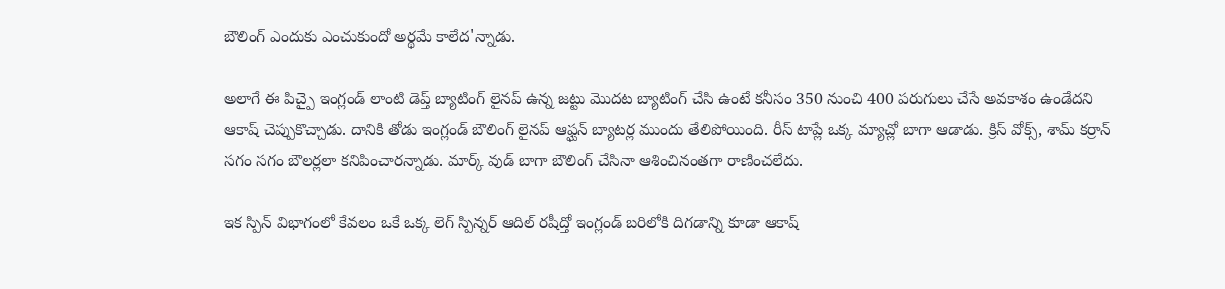బౌలింగ్ ఎందుకు ఎంచుకుందో అర్థమే కాలేద'న్నాడు.

అలాగే ఈ పిచ్పై ఇంగ్లండ్ లాంటి డెప్త్ బ్యాటింగ్ లైనప్ ఉన్న జట్టు మొదట బ్యాటింగ్ చేసి ఉంటే కనీసం 350 నుంచి 400 పరుగులు చేసే అవకాశం ఉండేదని ఆకాష్ చెప్పుకొచ్చాడు. దానికి తోడు ఇంగ్లండ్ బౌలింగ్ లైనప్ ఆఫ్ఘన్ బ్యాటర్ల ముందు తేలిపోయింది. రీస్ టాప్లే ఒక్క మ్యాచ్లో బాగా ఆడాడు. క్రిస్ వోక్స్, శామ్ కర్రాన్ సగం సగం బౌలర్లలా కనిపించారన్నాడు. మార్క్ వుడ్ బాగా బౌలింగ్ చేసినా ఆశించినంతగా రాణించలేదు.

ఇక స్పిన్ విభాగంలో కేవలం ఒకే ఒక్క లెగ్ స్పిన్నర్ ఆదిల్ రషీద్తో ఇంగ్లండ్ బరిలోకి దిగడాన్ని కూడా ఆకాష్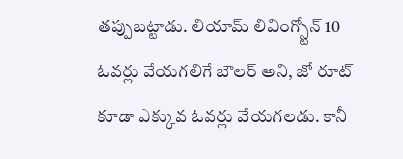తప్పుబట్టాడు. లియామ్ లివింగ్స్టోన్ 10 ఓవర్లు వేయగలిగే బౌలర్ అని, జో రూట్ కూడా ఎక్కువ ఓవర్లు వేయగలడు. కానీ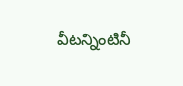వీటన్నింటినీ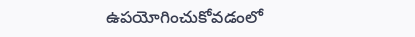ఉపయోగించుకోవడంలో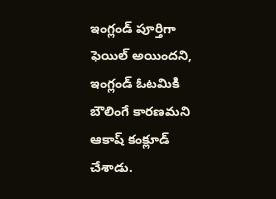ఇంగ్లండ్ పూర్తిగా ఫెయిల్ అయిందని, ఇంగ్లండ్ ఓటమికి బౌలింగే కారణమని ఆకాష్ కంక్లూడ్ చేశాడు.